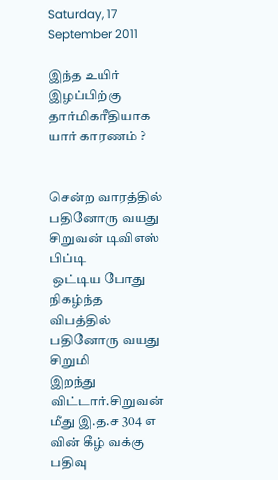Saturday, 17 September 2011

இந்த உயிர் இழப்பிற்கு தார்மிகரீதியாக யார் காரணம் ?


சென்ற வாரத்தில் பதினோரு வயது சிறுவன் டிவிஎஸ் பிப்டி
 ஒட்டிய போது நிகழ்ந்த விபத்தில் பதினோரு வயது சிறுமி
இறந்து விட்டார்.சிறுவன் மீது இ.த.ச 304 எ  வின் கீழ் வக்கு பதிவு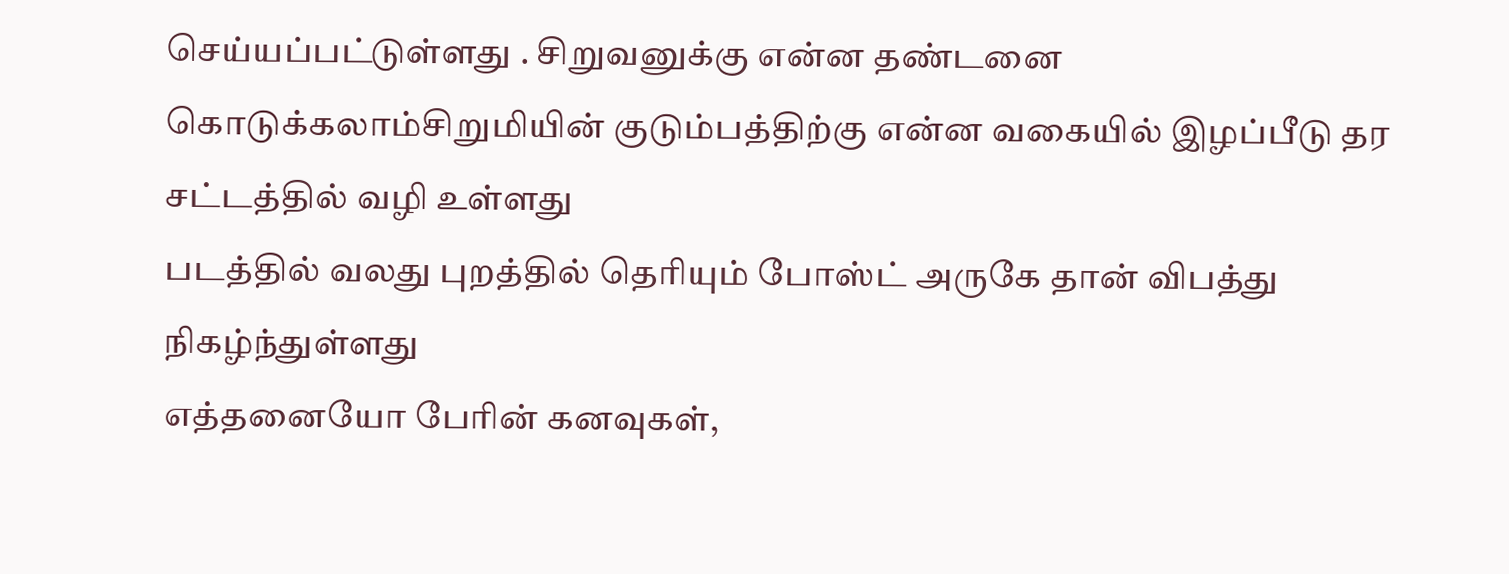செய்யப்பட்டுள்ளது . சிறுவனுக்கு என்ன தண்டனை கொடுக்கலாம்சிறுமியின் குடும்பத்திற்கு என்ன வகையில் இழப்பீடு தர சட்டத்தில் வழி உள்ளது
படத்தில் வலது புறத்தில் தெரியும் போஸ்ட் அருகே தான் விபத்து நிகழ்ந்துள்ளது
எத்தனையோ பேரின் கனவுகள்,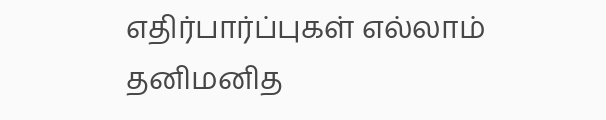எதிர்பார்ப்புகள் எல்லாம் தனிமனித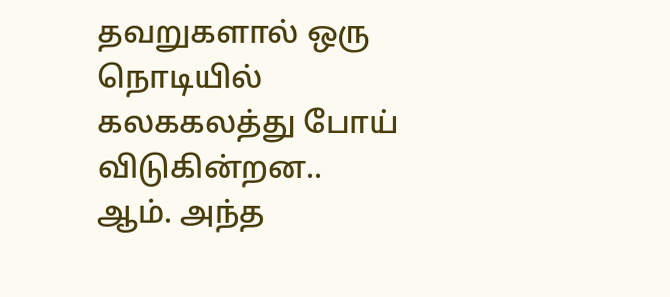தவறுகளால் ஒரு நொடியில் கலககலத்து போய் விடுகின்றன..
ஆம். அந்த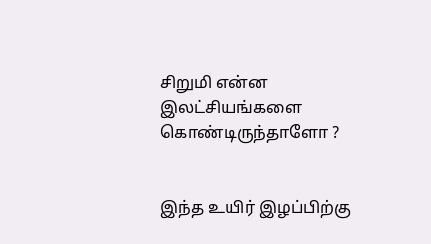சிறுமி என்ன இலட்சியங்களை கொண்டிருந்தாளோ ?


இந்த உயிர் இழப்பிற்கு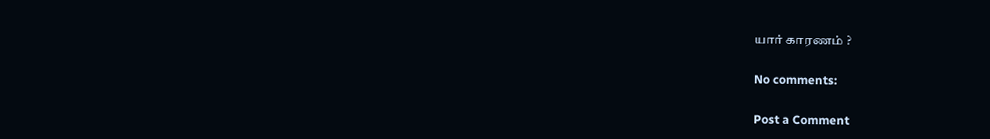யார் காரணம் ?

No comments:

Post a Comment